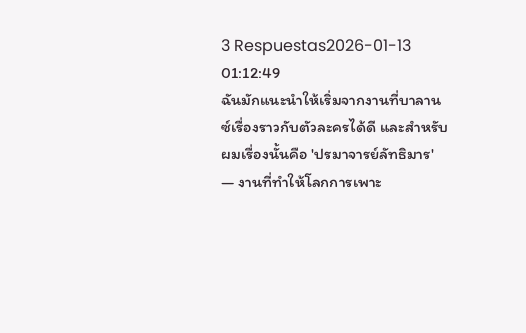3 Respuestas2026-01-13 01:12:49
ฉันมักแนะนำให้เริ่มจากงานที่บาลานซ์เรื่องราวกับตัวละครได้ดี และสำหรับผมเรื่องนั้นคือ 'ปรมาจารย์ลัทธิมาร' — งานที่ทำให้โลกการเพาะ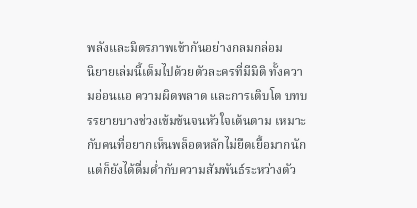พลังและมิตรภาพเข้ากันอย่างกลมกล่อม
นิยายเล่มนี้เต็มไปด้วยตัวละครที่มีมิติ ทั้งความอ่อนแอ ความผิดพลาด และการเติบโต บทบรรยายบางช่วงเข้มข้นจนหัวใจเต้นตาม เหมาะกับคนที่อยากเห็นพล็อตหลักไม่ยืดเยื้อมากนัก แต่ก็ยังได้ดื่มด่ำกับความสัมพันธ์ระหว่างตัว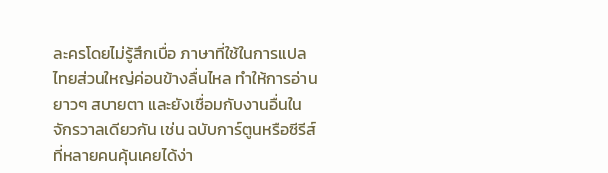ละครโดยไม่รู้สึกเบื่อ ภาษาที่ใช้ในการแปลไทยส่วนใหญ่ค่อนข้างลื่นไหล ทำให้การอ่านยาวๆ สบายตา และยังเชื่อมกับงานอื่นในจักรวาลเดียวกัน เช่น ฉบับการ์ตูนหรือซีรีส์ที่หลายคนคุ้นเคยได้ง่า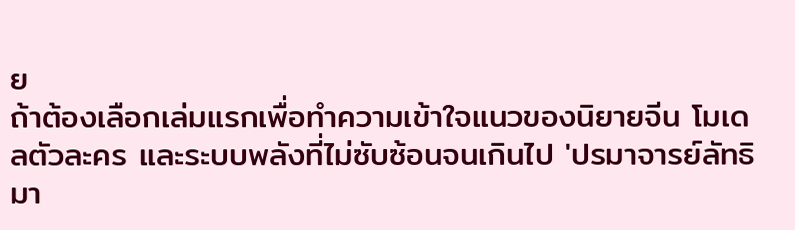ย
ถ้าต้องเลือกเล่มแรกเพื่อทำความเข้าใจแนวของนิยายจีน โมเดลตัวละคร และระบบพลังที่ไม่ซับซ้อนจนเกินไป 'ปรมาจารย์ลัทธิมา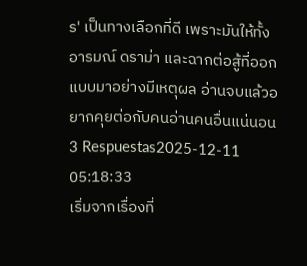ร' เป็นทางเลือกที่ดี เพราะมันให้ทั้งอารมณ์ ดราม่า และฉากต่อสู้ที่ออกแบบมาอย่างมีเหตุผล อ่านจบแล้วอยากคุยต่อกับคนอ่านคนอื่นแน่นอน
3 Respuestas2025-12-11 05:18:33
เริ่มจากเรื่องที่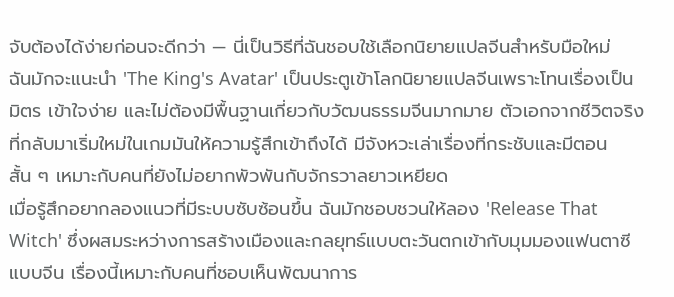จับต้องได้ง่ายก่อนจะดีกว่า — นี่เป็นวิธีที่ฉันชอบใช้เลือกนิยายแปลจีนสำหรับมือใหม่
ฉันมักจะแนะนำ 'The King's Avatar' เป็นประตูเข้าโลกนิยายแปลจีนเพราะโทนเรื่องเป็นมิตร เข้าใจง่าย และไม่ต้องมีพื้นฐานเกี่ยวกับวัฒนธรรมจีนมากมาย ตัวเอกจากชีวิตจริงที่กลับมาเริ่มใหม่ในเกมมันให้ความรู้สึกเข้าถึงได้ มีจังหวะเล่าเรื่องที่กระชับและมีตอนสั้น ๆ เหมาะกับคนที่ยังไม่อยากพัวพันกับจักรวาลยาวเหยียด
เมื่อรู้สึกอยากลองแนวที่มีระบบซับซ้อนขึ้น ฉันมักชอบชวนให้ลอง 'Release That Witch' ซึ่งผสมระหว่างการสร้างเมืองและกลยุทธ์แบบตะวันตกเข้ากับมุมมองแฟนตาซีแบบจีน เรื่องนี้เหมาะกับคนที่ชอบเห็นพัฒนาการ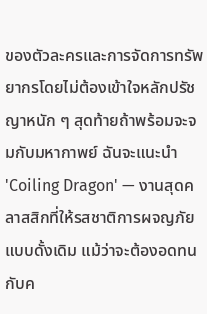ของตัวละครและการจัดการทรัพยากรโดยไม่ต้องเข้าใจหลักปรัชญาหนัก ๆ สุดท้ายถ้าพร้อมจะจมกับมหากาพย์ ฉันจะแนะนำ 'Coiling Dragon' — งานสุดคลาสสิกที่ให้รสชาติการผจญภัยแบบดั้งเดิม แม้ว่าจะต้องอดทนกับค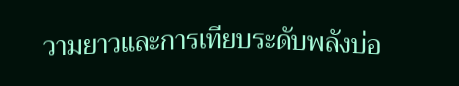วามยาวและการเทียบระดับพลังบ่อ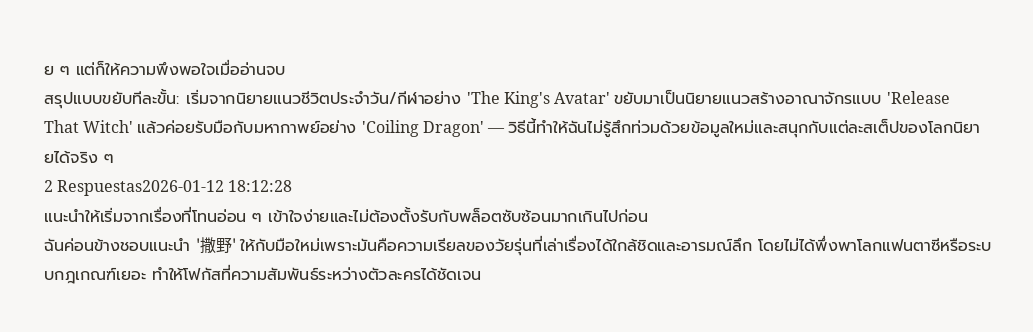ย ๆ แต่ก็ให้ความพึงพอใจเมื่ออ่านจบ
สรุปแบบขยับทีละขั้น: เริ่มจากนิยายแนวชีวิตประจำวัน/กีฬาอย่าง 'The King's Avatar' ขยับมาเป็นนิยายแนวสร้างอาณาจักรแบบ 'Release That Witch' แล้วค่อยรับมือกับมหากาพย์อย่าง 'Coiling Dragon' — วิธีนี้ทำให้ฉันไม่รู้สึกท่วมด้วยข้อมูลใหม่และสนุกกับแต่ละสเต็ปของโลกนิยายได้จริง ๆ
2 Respuestas2026-01-12 18:12:28
แนะนำให้เริ่มจากเรื่องที่โทนอ่อน ๆ เข้าใจง่ายและไม่ต้องตั้งรับกับพล็อตซับซ้อนมากเกินไปก่อน
ฉันค่อนข้างชอบแนะนำ '撒野' ให้กับมือใหม่เพราะมันคือความเรียลของวัยรุ่นที่เล่าเรื่องได้ใกล้ชิดและอารมณ์ลึก โดยไม่ได้พึ่งพาโลกแฟนตาซีหรือระบบกฎเกณฑ์เยอะ ทำให้โฟกัสที่ความสัมพันธ์ระหว่างตัวละครได้ชัดเจน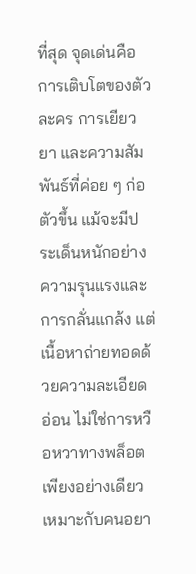ที่สุด จุดเด่นคือการเติบโตของตัวละคร การเยียวยา และความสัมพันธ์ที่ค่อย ๆ ก่อตัวขึ้น แม้จะมีประเด็นหนักอย่างความรุนแรงและการกลั่นแกล้ง แต่เนื้อหาถ่ายทอดด้วยความละเอียดอ่อน ไม่ใช่การหวือหวาทางพล็อตเพียงอย่างเดียว เหมาะกับคนอยา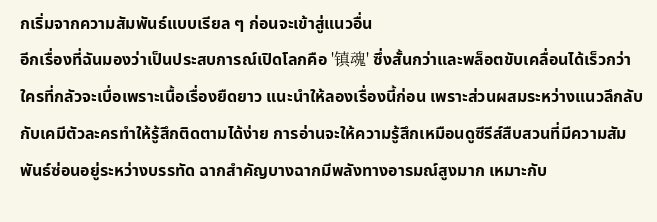กเริ่มจากความสัมพันธ์แบบเรียล ๆ ก่อนจะเข้าสู่แนวอื่น
อีกเรื่องที่ฉันมองว่าเป็นประสบการณ์เปิดโลกคือ '镇魂' ซึ่งสั้นกว่าและพล็อตขับเคลื่อนได้เร็วกว่า ใครที่กลัวจะเบื่อเพราะเนื้อเรื่องยืดยาว แนะนำให้ลองเรื่องนี้ก่อน เพราะส่วนผสมระหว่างแนวลึกลับกับเคมีตัวละครทำให้รู้สึกติดตามได้ง่าย การอ่านจะให้ความรู้สึกเหมือนดูซีรีส์สืบสวนที่มีความสัมพันธ์ซ่อนอยู่ระหว่างบรรทัด ฉากสำคัญบางฉากมีพลังทางอารมณ์สูงมาก เหมาะกับ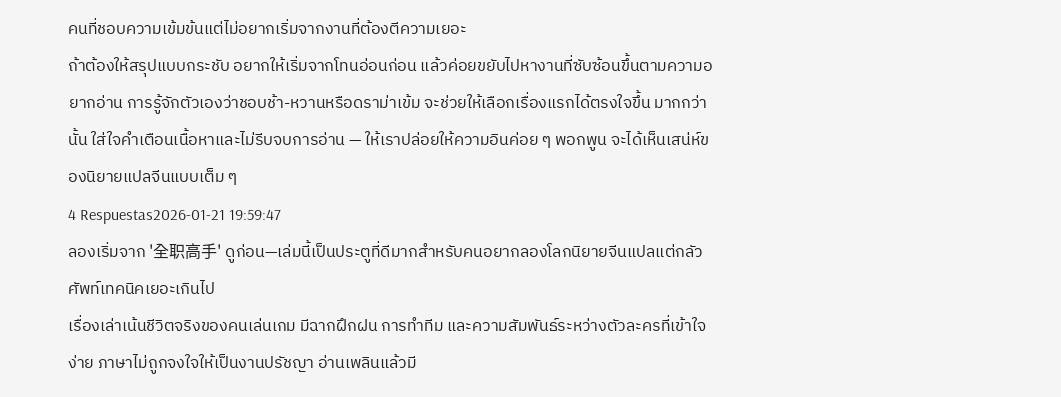คนที่ชอบความเข้มข้นแต่ไม่อยากเริ่มจากงานที่ต้องตีความเยอะ
ถ้าต้องให้สรุปแบบกระชับ อยากให้เริ่มจากโทนอ่อนก่อน แล้วค่อยขยับไปหางานที่ซับซ้อนขึ้นตามความอยากอ่าน การรู้จักตัวเองว่าชอบช้า-หวานหรือดราม่าเข้ม จะช่วยให้เลือกเรื่องแรกได้ตรงใจขึ้น มากกว่านั้น ใส่ใจคำเตือนเนื้อหาและไม่รีบจบการอ่าน — ให้เราปล่อยให้ความอินค่อย ๆ พอกพูน จะได้เห็นเสน่ห์ของนิยายแปลจีนแบบเต็ม ๆ
4 Respuestas2026-01-21 19:59:47
ลองเริ่มจาก '全职高手' ดูก่อน—เล่มนี้เป็นประตูที่ดีมากสำหรับคนอยากลองโลกนิยายจีนแปลแต่กลัวศัพท์เทคนิคเยอะเกินไป
เรื่องเล่าเน้นชีวิตจริงของคนเล่นเกม มีฉากฝึกฝน การทำทีม และความสัมพันธ์ระหว่างตัวละครที่เข้าใจง่าย ภาษาไม่ถูกจงใจให้เป็นงานปรัชญา อ่านเพลินแล้วมี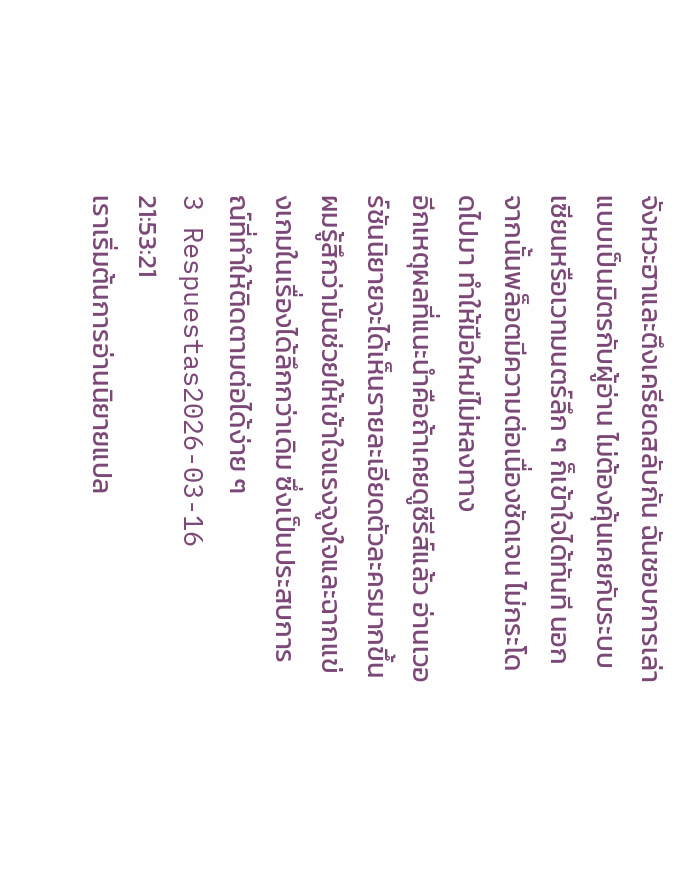จังหวะฮาและตึงเครียดสลับกัน ฉันชอบการเล่าแบบเป็นมิตรกับผู้อ่าน ไม่ต้องคุ้นเคยกับระบบเซียนหรือเวทมนตร์ลึก ๆ ก็เข้าใจได้ทันที นอกจากนั้นพล็อตมีความต่อเนื่องชัดเจน ไม่กระโดดไปมา ทำให้มือใหม่ไม่หลงทาง
อีกเหตุผลที่แนะนำคือถ้าเคยดูซีรีส์แล้ว อ่านเวอร์ชันนิยายจะได้เห็นรายละเอียดตัวละครมากขึ้น ผมรู้สึกว่ามันช่วยให้เข้าใจแรงจูงใจและฉากแข่งเกมในเรื่องได้ลึกกว่าเดิม ซึ่งเป็นประสบการณ์ที่ทำให้ติดตามต่อได้ง่าย ๆ
3 Respuestas2026-03-16 21:53:21
เราเริ่มต้นการอ่านนิยายแปล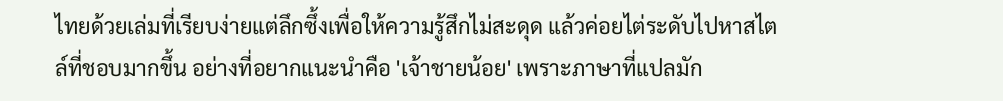ไทยด้วยเล่มที่เรียบง่ายแต่ลึกซึ้งเพื่อให้ความรู้สึกไม่สะดุด แล้วค่อยไต่ระดับไปหาสไตล์ที่ชอบมากขึ้น อย่างที่อยากแนะนำคือ 'เจ้าชายน้อย' เพราะภาษาที่แปลมัก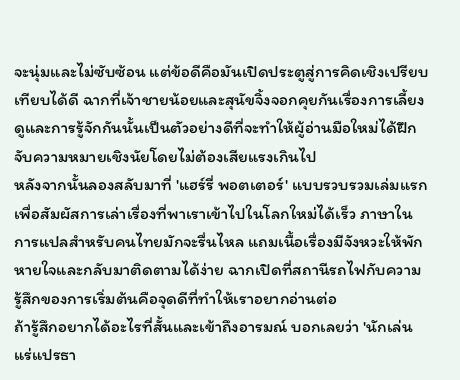จะนุ่มและไม่ซับซ้อน แต่ข้อดีคือมันเปิดประตูสู่การคิดเชิงเปรียบเทียบได้ดี ฉากที่เจ้าชายน้อยและสุนัขจิ้งจอกคุยกันเรื่องการเลี้ยงดูและการรู้จักกันนั้นเป็นตัวอย่างดีที่จะทำให้ผู้อ่านมือใหม่ได้ฝึกจับความหมายเชิงนัยโดยไม่ต้องเสียแรงเกินไป
หลังจากนั้นลองสลับมาที่ 'แฮร์รี่ พอตเตอร์' แบบรวบรวมเล่มแรกเพื่อสัมผัสการเล่าเรื่องที่พาเราเข้าไปในโลกใหม่ได้เร็ว ภาษาในการแปลสำหรับคนไทยมักจะรื่นไหล แถมเนื้อเรื่องมีจังหวะให้พักหายใจและกลับมาติดตามได้ง่าย ฉากเปิดที่สถานีรถไฟกับความรู้สึกของการเริ่มต้นคือจุดดีที่ทำให้เราอยากอ่านต่อ
ถ้ารู้สึกอยากได้อะไรที่สั้นและเข้าถึงอารมณ์ บอกเลยว่า 'นักเล่นแร่แปรธา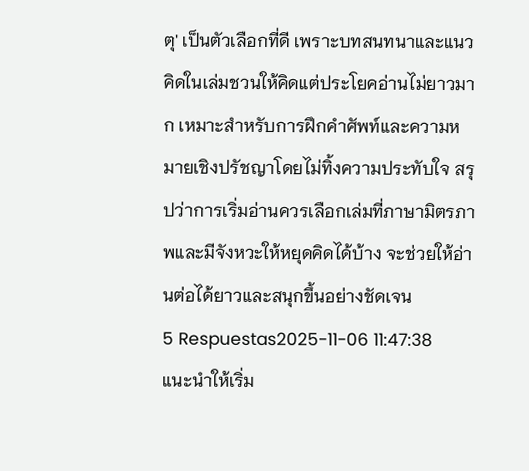ตุ' เป็นตัวเลือกที่ดี เพราะบทสนทนาและแนวคิดในเล่มชวนให้คิดแต่ประโยคอ่านไม่ยาวมาก เหมาะสำหรับการฝึกคำศัพท์และความหมายเชิงปรัชญาโดยไม่ทิ้งความประทับใจ สรุปว่าการเริ่มอ่านควรเลือกเล่มที่ภาษามิตรภาพและมีจังหวะให้หยุดคิดได้บ้าง จะช่วยให้อ่านต่อได้ยาวและสนุกขึ้นอย่างชัดเจน
5 Respuestas2025-11-06 11:47:38
แนะนำให้เริ่ม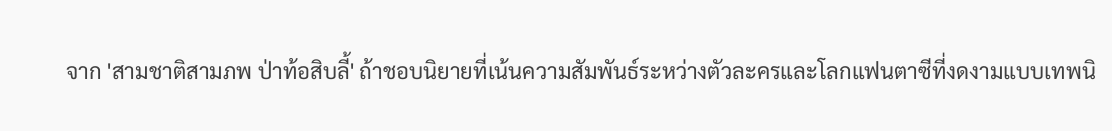จาก 'สามชาติสามภพ ป่าท้อสิบลี้' ถ้าชอบนิยายที่เน้นความสัมพันธ์ระหว่างตัวละครและโลกแฟนตาซีที่งดงามแบบเทพนิ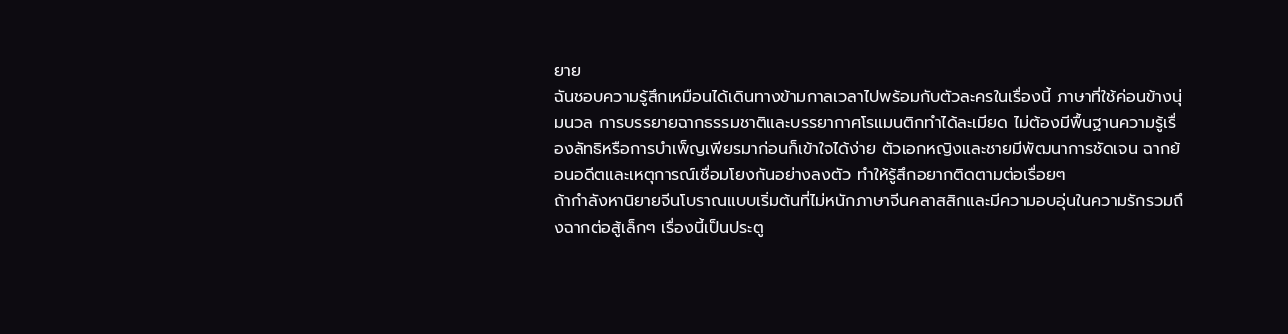ยาย
ฉันชอบความรู้สึกเหมือนได้เดินทางข้ามกาลเวลาไปพร้อมกับตัวละครในเรื่องนี้ ภาษาที่ใช้ค่อนข้างนุ่มนวล การบรรยายฉากธรรมชาติและบรรยากาศโรแมนติกทำได้ละเมียด ไม่ต้องมีพื้นฐานความรู้เรื่องลัทธิหรือการบำเพ็ญเพียรมาก่อนก็เข้าใจได้ง่าย ตัวเอกหญิงและชายมีพัฒนาการชัดเจน ฉากย้อนอดีตและเหตุการณ์เชื่อมโยงกันอย่างลงตัว ทำให้รู้สึกอยากติดตามต่อเรื่อยๆ
ถ้ากำลังหานิยายจีนโบราณแบบเริ่มต้นที่ไม่หนักภาษาจีนคลาสสิกและมีความอบอุ่นในความรักรวมถึงฉากต่อสู้เล็กๆ เรื่องนี้เป็นประตู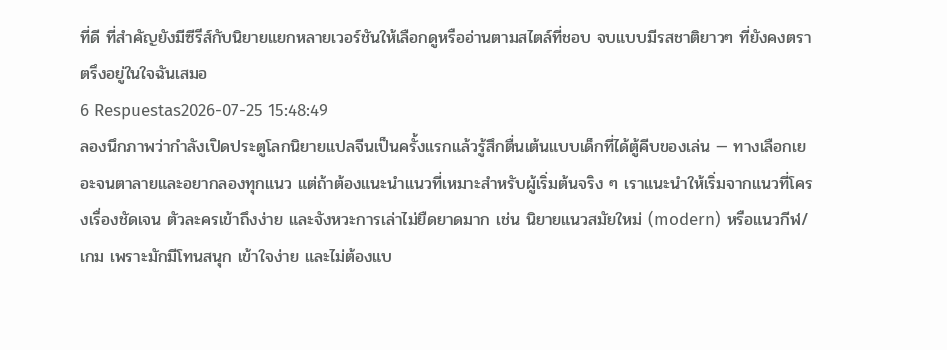ที่ดี ที่สำคัญยังมีซีรีส์กับนิยายแยกหลายเวอร์ชันให้เลือกดูหรืออ่านตามสไตล์ที่ชอบ จบแบบมีรสชาติยาวๆ ที่ยังคงตราตรึงอยู่ในใจฉันเสมอ
6 Respuestas2026-07-25 15:48:49
ลองนึกภาพว่ากำลังเปิดประตูโลกนิยายแปลจีนเป็นครั้งแรกแล้วรู้สึกตื่นเต้นแบบเด็กที่ได้ตู้คีบของเล่น — ทางเลือกเยอะจนตาลายและอยากลองทุกแนว แต่ถ้าต้องแนะนำแนวที่เหมาะสำหรับผู้เริ่มต้นจริง ๆ เราแนะนำให้เริ่มจากแนวที่โครงเรื่องชัดเจน ตัวละครเข้าถึงง่าย และจังหวะการเล่าไม่ยืดยาดมาก เช่น นิยายแนวสมัยใหม่ (modern) หรือแนวกีฬ/เกม เพราะมักมีโทนสนุก เข้าใจง่าย และไม่ต้องแบ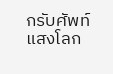กรับศัพท์แสงโลก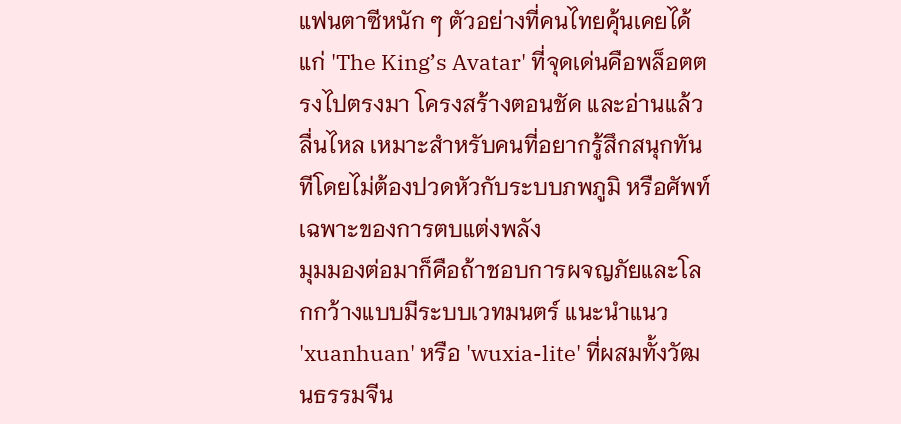แฟนตาซีหนัก ๆ ตัวอย่างที่คนไทยคุ้นเคยได้แก่ 'The King’s Avatar' ที่จุดเด่นคือพล็อตตรงไปตรงมา โครงสร้างตอนชัด และอ่านแล้วลื่นไหล เหมาะสำหรับคนที่อยากรู้สึกสนุกทันทีโดยไม่ต้องปวดหัวกับระบบภพภูมิ หรือศัพท์เฉพาะของการตบแต่งพลัง
มุมมองต่อมาก็คือถ้าชอบการผจญภัยและโลกกว้างแบบมีระบบเวทมนตร์ แนะนำแนว 'xuanhuan' หรือ 'wuxia-lite' ที่ผสมทั้งวัฒนธรรมจีน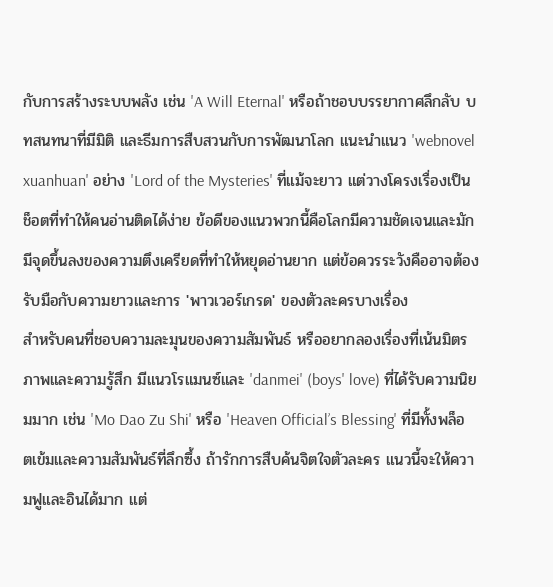กับการสร้างระบบพลัง เช่น 'A Will Eternal' หรือถ้าชอบบรรยากาศลึกลับ บทสนทนาที่มีมิติ และธีมการสืบสวนกับการพัฒนาโลก แนะนำแนว 'webnovel xuanhuan' อย่าง 'Lord of the Mysteries' ที่แม้จะยาว แต่วางโครงเรื่องเป็นช็อตที่ทำให้คนอ่านติดได้ง่าย ข้อดีของแนวพวกนี้คือโลกมีความชัดเจนและมักมีจุดขึ้นลงของความตึงเครียดที่ทำให้หยุดอ่านยาก แต่ข้อควรระวังคืออาจต้องรับมือกับความยาวและการ 'พาวเวอร์เกรด' ของตัวละครบางเรื่อง
สำหรับคนที่ชอบความละมุนของความสัมพันธ์ หรืออยากลองเรื่องที่เน้นมิตรภาพและความรู้สึก มีแนวโรแมนซ์และ 'danmei' (boys' love) ที่ได้รับความนิยมมาก เช่น 'Mo Dao Zu Shi' หรือ 'Heaven Official’s Blessing' ที่มีทั้งพล็อตเข้มและความสัมพันธ์ที่ลึกซึ้ง ถ้ารักการสืบค้นจิตใจตัวละคร แนวนี้จะให้ความฟูและอินได้มาก แต่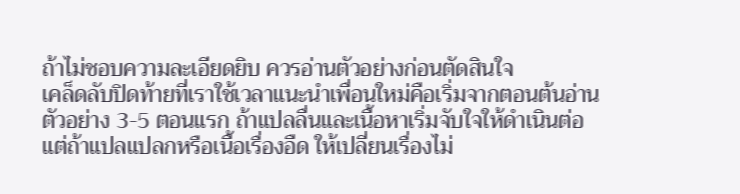ถ้าไม่ชอบความละเอียดยิบ ควรอ่านตัวอย่างก่อนตัดสินใจ
เคล็ดลับปิดท้ายที่เราใช้เวลาแนะนำเพื่อนใหม่คือเริ่มจากตอนต้นอ่านตัวอย่าง 3-5 ตอนแรก ถ้าแปลลื่นและเนื้อหาเริ่มจับใจให้ดำเนินต่อ แต่ถ้าแปลแปลกหรือเนื้อเรื่องอืด ให้เปลี่ยนเรื่องไม่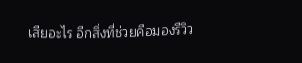เสียอะไร อีกสิ่งที่ช่วยคือมองรีวิว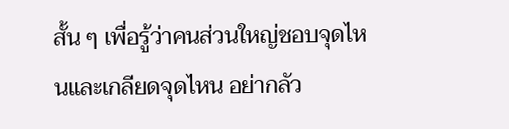สั้น ๆ เพื่อรู้ว่าคนส่วนใหญ่ชอบจุดไหนและเกลียดจุดไหน อย่ากลัว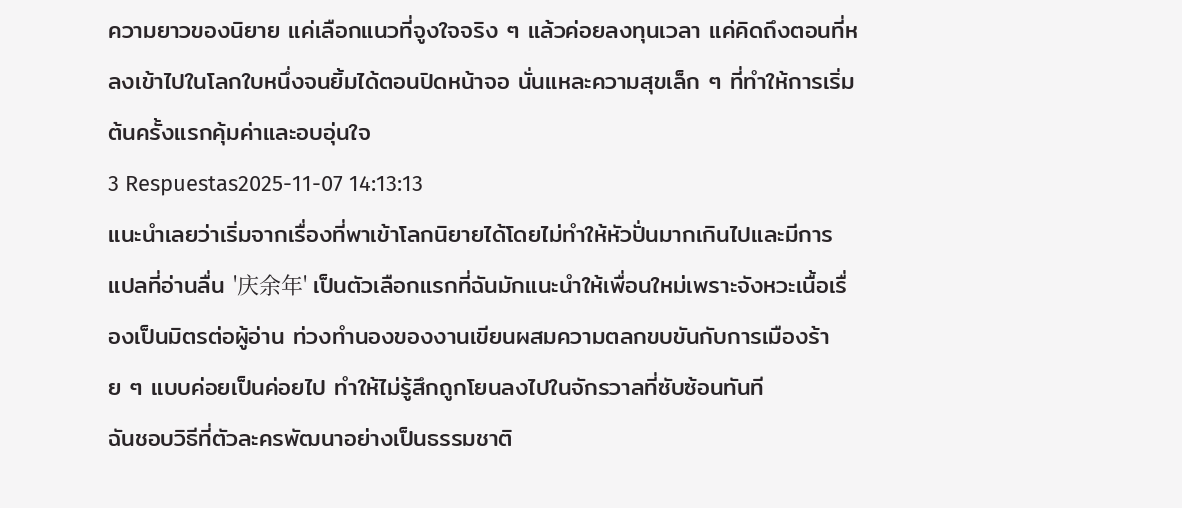ความยาวของนิยาย แค่เลือกแนวที่จูงใจจริง ๆ แล้วค่อยลงทุนเวลา แค่คิดถึงตอนที่หลงเข้าไปในโลกใบหนึ่งจนยิ้มได้ตอนปิดหน้าจอ นั่นแหละความสุขเล็ก ๆ ที่ทำให้การเริ่มต้นครั้งแรกคุ้มค่าและอบอุ่นใจ
3 Respuestas2025-11-07 14:13:13
แนะนำเลยว่าเริ่มจากเรื่องที่พาเข้าโลกนิยายได้โดยไม่ทำให้หัวปั่นมากเกินไปและมีการแปลที่อ่านลื่น '庆余年' เป็นตัวเลือกแรกที่ฉันมักแนะนำให้เพื่อนใหม่เพราะจังหวะเนื้อเรื่องเป็นมิตรต่อผู้อ่าน ท่วงทำนองของงานเขียนผสมความตลกขบขันกับการเมืองร้าย ๆ แบบค่อยเป็นค่อยไป ทำให้ไม่รู้สึกถูกโยนลงไปในจักรวาลที่ซับซ้อนทันที
ฉันชอบวิธีที่ตัวละครพัฒนาอย่างเป็นธรรมชาติ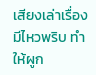เสียงเล่าเรื่องมีไหวพริบ ทำให้ผูก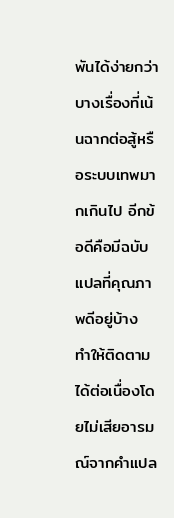พันได้ง่ายกว่าบางเรื่องที่เน้นฉากต่อสู้หรือระบบเทพมากเกินไป อีกข้อดีคือมีฉบับแปลที่คุณภาพดีอยู่บ้าง ทำให้ติดตามได้ต่อเนื่องโดยไม่เสียอารมณ์จากคำแปล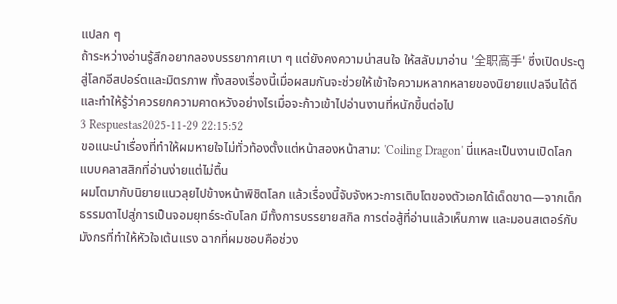แปลก ๆ
ถ้าระหว่างอ่านรู้สึกอยากลองบรรยากาศเบา ๆ แต่ยังคงความน่าสนใจ ให้สลับมาอ่าน '全职高手' ซึ่งเปิดประตูสู่โลกอีสปอร์ตและมิตรภาพ ทั้งสองเรื่องนี้เมื่อผสมกันจะช่วยให้เข้าใจความหลากหลายของนิยายแปลจีนได้ดี และทำให้รู้ว่าควรยกความคาดหวังอย่างไรเมื่อจะก้าวเข้าไปอ่านงานที่หนักขึ้นต่อไป
3 Respuestas2025-11-29 22:15:52
ขอแนะนำเรื่องที่ทำให้ผมหายใจไม่ทั่วท้องตั้งแต่หน้าสองหน้าสาม: 'Coiling Dragon' นี่แหละเป็นงานเปิดโลกแบบคลาสสิกที่อ่านง่ายแต่ไม่ตื้น
ผมโตมากับนิยายแนวลุยไปข้างหน้าพิชิตโลก แล้วเรื่องนี้จับจังหวะการเติบโตของตัวเอกได้เด็ดขาด—จากเด็กธรรมดาไปสู่การเป็นจอมยุทธ์ระดับโลก มีทั้งการบรรยายสกิล การต่อสู้ที่อ่านแล้วเห็นภาพ และมอนสเตอร์กับมังกรที่ทำให้หัวใจเต้นแรง ฉากที่ผมชอบคือช่วง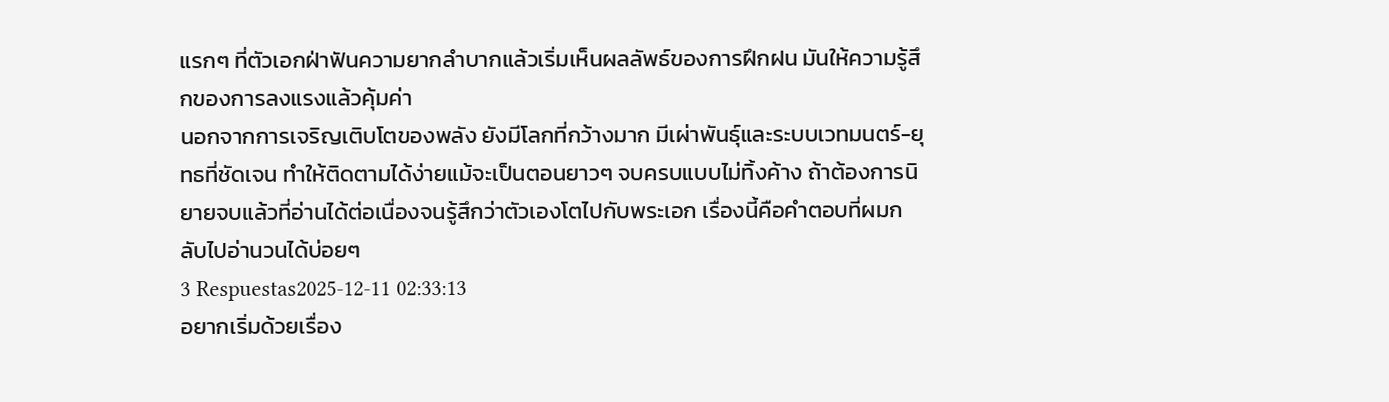แรกๆ ที่ตัวเอกฝ่าฟันความยากลำบากแล้วเริ่มเห็นผลลัพธ์ของการฝึกฝน มันให้ความรู้สึกของการลงแรงแล้วคุ้มค่า
นอกจากการเจริญเติบโตของพลัง ยังมีโลกที่กว้างมาก มีเผ่าพันธุ์และระบบเวทมนตร์-ยุทธที่ชัดเจน ทำให้ติดตามได้ง่ายแม้จะเป็นตอนยาวๆ จบครบแบบไม่ทิ้งค้าง ถ้าต้องการนิยายจบแล้วที่อ่านได้ต่อเนื่องจนรู้สึกว่าตัวเองโตไปกับพระเอก เรื่องนี้คือคำตอบที่ผมกลับไปอ่านวนได้บ่อยๆ
3 Respuestas2025-12-11 02:33:13
อยากเริ่มด้วยเรื่อง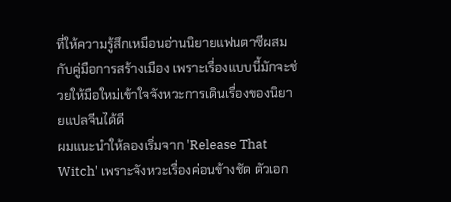ที่ให้ความรู้สึกเหมือนอ่านนิยายแฟนตาซีผสมกับคู่มือการสร้างเมือง เพราะเรื่องแบบนี้มักจะช่วยให้มือใหม่เข้าใจจังหวะการเดินเรื่องของนิยายแปลจีนได้ดี
ผมแนะนำให้ลองเริ่มจาก 'Release That Witch' เพราะจังหวะเรื่องค่อนข้างชัด ตัวเอก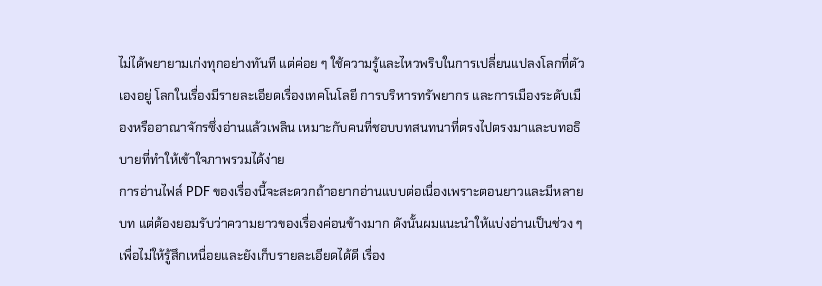ไม่ได้พยายามเก่งทุกอย่างทันที แต่ค่อย ๆ ใช้ความรู้และไหวพริบในการเปลี่ยนแปลงโลกที่ตัวเองอยู่ โลกในเรื่องมีรายละเอียดเรื่องเทคโนโลยี การบริหารทรัพยากร และการเมืองระดับเมืองหรืออาณาจักรซึ่งอ่านแล้วเพลิน เหมาะกับคนที่ชอบบทสนทนาที่ตรงไปตรงมาและบทอธิบายที่ทำให้เข้าใจภาพรวมได้ง่าย
การอ่านไฟล์ PDF ของเรื่องนี้จะสะดวกถ้าอยากอ่านแบบต่อเนื่องเพราะตอนยาวและมีหลายบท แต่ต้องยอมรับว่าความยาวของเรื่องค่อนข้างมาก ดังนั้นผมแนะนำให้แบ่งอ่านเป็นช่วง ๆ เพื่อไม่ให้รู้สึกเหนื่อยและยังเก็บรายละเอียดได้ดี เรื่อง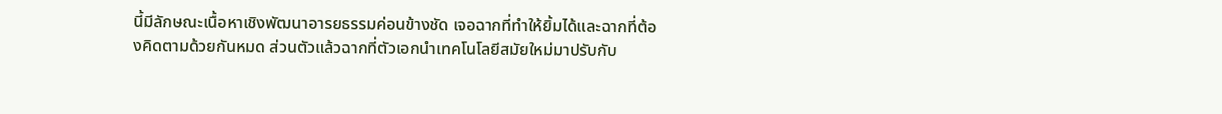นี้มีลักษณะเนื้อหาเชิงพัฒนาอารยธรรมค่อนข้างชัด เจอฉากที่ทำให้ยิ้มได้และฉากที่ต้องคิดตามด้วยกันหมด ส่วนตัวแล้วฉากที่ตัวเอกนำเทคโนโลยีสมัยใหม่มาปรับกับ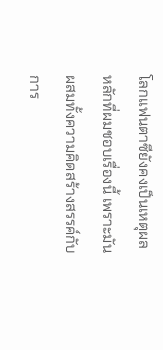โลกแฟนตาซียังคงเป็นเหตุผลหลักที่ผมชอบเรื่องนี้ เพราะมันผสมทั้งความคิดสร้างสรรค์กับการ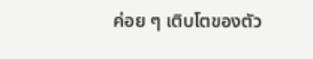ค่อย ๆ เติบโตของตัว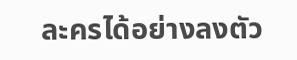ละครได้อย่างลงตัว